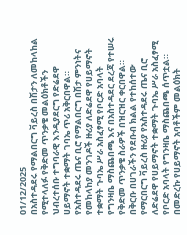01/12/2025
በአስተዳደሩ የማልበርግ ቫይረስ በሽታን ለመከላከል የሚተላለፉ የቅድመ ጥንቃቄ መልዕክቶችን ህብረተሰቡ ተግባራዊ እንዲያደርግ የድሬደዋ ሀይማኖት ተቋማት ገባኤ ጥሪ አቅርበዋል።
የአስተዳደሩ ጤና ቢሮ የማልበርግ በሽታ ምንነትና የመከላከያ መንገዶች ዙሪያ ለድሬደዋ የሀይማኖት ተቋማት ጉባኤ ሥራ አስፈፃሚ የቦርድ አባላት የግንዛቤ ማስጨበጫ እና በአስተዳደር ደረጃ የተሠሩ የቅድመ ጥንቃቄ ስራዎች በዝርዝር ቀርበዋል።
በቅርቡ በሀገራችን የደቡብ ክልል የተከሰተው የማርበርግ ቫይረስ ዙሪያ የአስተዳደሩ ጤና ቢሮ ለድሬደዋ የሀይማኖት ተቋማት ጉባኤ ሥራ አስፈፃሚ የቦርድ አባላት የግንዛቤ ማስጨበጫ ሰጥቷል።
በመድረኩ የሀይማኖት አባቶችም መልዕክት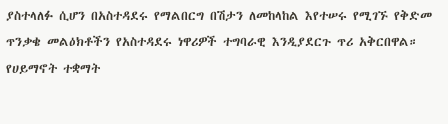ያስተላለፉ ሲሆን በአስተዳደሩ የማልበርግ በሽታን ለመከላከል እየተሠሩ የሚገኙ የቅድመ ጥንቃቄ መልዕክቶችን የአስተዳደሩ ነዋሪዎች ተግባራዊ እንዲያደርጉ ጥሪ አቅርበዋል።
የሀይማኖት ተቋማት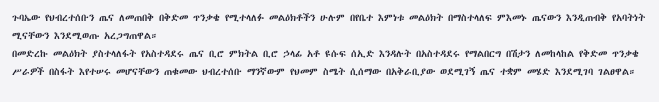ጉባኤው የህብረተሰቡን ጤና ለመጠበቅ በቅድመ ጥንቃቄ የሚተላለፉ መልዕክቶችን ሁሉም በየቤተ እምነቱ መልዕክት በማስተላለፍ ምእመኑ ጤናውን እንዲጠብቅ የአባትነት ሚናቸውን እንደሚወጡ አረጋግጠዋል።
በመድረኩ መልዕክት ያስተላለፋት የአስተዳደሩ ጤና ቢሮ ምክትል ቢሮ ኃላፊ አቶ ዩሱፍ ሰኢድ እንዳሉት በአስተዳደሩ የማልበርግ በሽታን ለመከላከል የቅድመ ጥንቃቄ ሥራዎች በስፋት እየተሠሩ መሆናቸውን ጠቁመው ህብረተሰቡ ማንኛውም የህመም ስሜት ሲሰማው በአቅራቢያው ወደሚገኝ ጤና ተቋም መሄድ እንደሚገባ ገልፀዋል።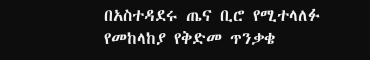በአስተዳደሩ ጤና ቢሮ የሚተላለፉ የመከላከያ የቅድመ ጥንቃቄ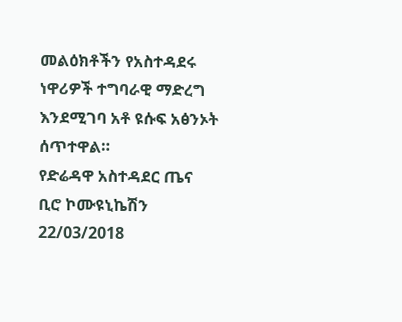መልዕክቶችን የአስተዳደሩ ነዋሪዎች ተግባራዊ ማድረግ እንደሚገባ አቶ ዩሱፍ አፅንኦት ሰጥተዋል።
የድሬዳዋ አስተዳደር ጤና ቢሮ ኮሙዩኒኬሽን
22/03/2018